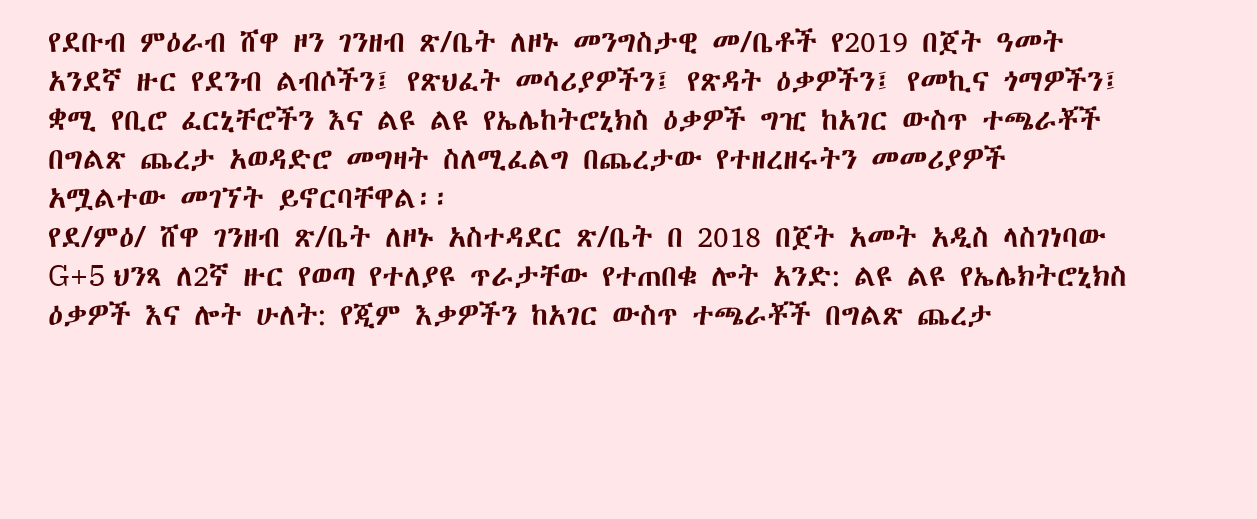የደቡብ ምዕራብ ሸዋ ዞን ገንዘብ ጽ/ቤት ለዞኑ መንግስታዊ መ/ቤቶች የ2019 በጀት ዓመት አንደኛ ዙር የደንብ ልብሶችን፤ የጽህፈት መሳሪያዎችን፤ የጽዳት ዕቃዎችን፤ የመኪና ጎማዎችን፤ ቋሚ የቢሮ ፈርኒቸሮችን እና ልዩ ልዩ የኤሌከትሮኒክስ ዕቃዎች ግዢ ከአገር ውስጥ ተጫራቾች በግልጽ ጨረታ አወዳድሮ መግዛት ስለሚፈልግ በጨረታው የተዘረዘሩትን መመሪያዎች አሟልተው መገኘት ይኖርባቸዋል፡፡
የደ/ምዕ/ ሸዋ ገንዘብ ጽ/ቤት ለዞኑ አስተዳደር ጽ/ቤት በ 2018 በጀት አመት አዲስ ላስገነባው G+5 ህንጻ ለ2ኛ ዙር የወጣ የተለያዩ ጥራታቸው የተጠበቁ ሎት አንድ: ልዩ ልዩ የኤሌክትሮኒክስ ዕቃዎች እና ሎት ሁለት: የጂም እቃዎችን ከአገር ውስጥ ተጫራቾች በግልጽ ጨረታ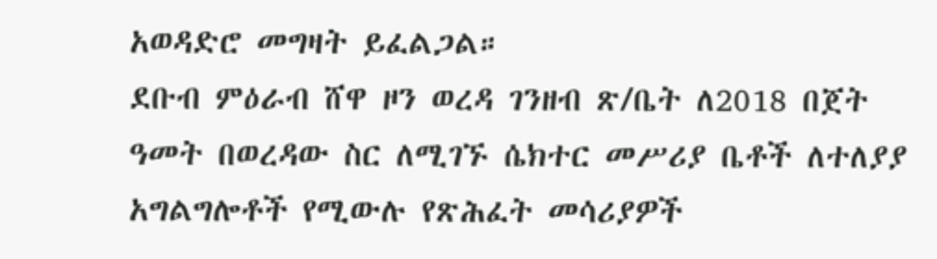አወዳድሮ መግዛት ይፈልጋል።
ደቡብ ምዕራብ ሸዋ ዞን ወረዳ ገንዘብ ጽ/ቤት ለ2018 በጀት ዓመት በወረዳው ስር ለሚገኙ ሴክተር መሥሪያ ቤቶች ለተለያያ አግልግሎቶች የሚውሉ የጽሕፈት መሳሪያዎች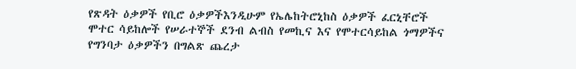የጽዳት ዕቃዎች የቢሮ ዕቃዎችእንዲሁም የኤሌከትሮኒከስ ዕቃዎች ፈርኒቸሮች ሞተር ሳይከሎች የሠራተኞች ደንብ ልብስ የመኪና እና የሞተርሳይከል ጎማዎችና የግንባታ ዕቃዎችን በግልጽ ጨረታ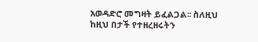አወዳድሮ መግዛት ይፈልጋል፡፡ ስለዚህ ከዚህ በታች የተዘረዘሩትን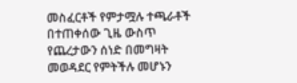መስፈርቶች የምታሟሉ ተጫራቶች በተጠቀሰው ጊዜ ውስጥ የጨረታውን ሰነድ በመግዛት መወዳደር የምትችሉ መሆኑን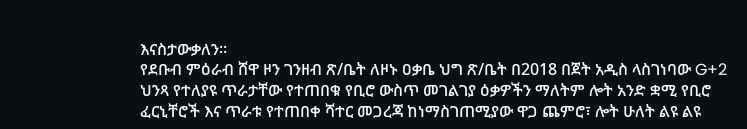እናስታውቃለን፡፡
የደቡብ ምዕራብ ሸዋ ዞን ገንዘብ ጽ/ቤት ለዞኑ ዐቃቤ ህግ ጽ/ቤት በ2018 በጀት አዲስ ላስገነባው G+2 ህንጻ የተለያዩ ጥራታቸው የተጠበቁ የቢሮ ውስጥ መገልገያ ዕቃዎችን ማለትም ሎት አንድ ቋሚ የቢሮ ፈርኒቸሮች እና ጥራቱ የተጠበቀ ሻተር መጋረጃ ከነማስገጠሚያው ዋጋ ጨምሮ፣ ሎት ሁለት ልዩ ልዩ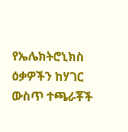የኤሌክትሮኒክስ ዕቃዎችን ከሃገር ውስጥ ተጫራቾች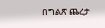በግልጽ ጨረታ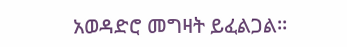አወዳድሮ መግዛት ይፈልጋል።